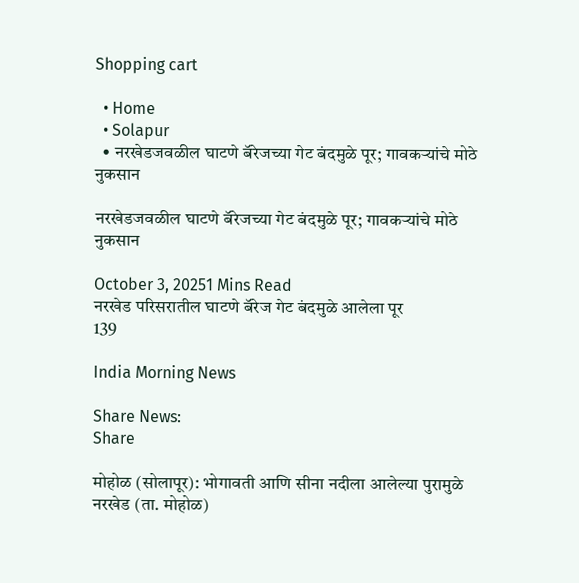Shopping cart

  • Home
  • Solapur
  • नरखेडजवळील घाटणे बॅरेजच्या गेट बंदमुळे पूर; गावकऱ्यांचे मोठे नुकसान

नरखेडजवळील घाटणे बॅरेजच्या गेट बंदमुळे पूर; गावकऱ्यांचे मोठे नुकसान

October 3, 20251 Mins Read
नरखेड परिसरातील घाटणे बॅरेज गेट बंदमुळे आलेला पूर
139

India Morning News

Share News:
Share

मोहोळ (सोलापूर): भोगावती आणि सीना नदीला आलेल्या पुरामुळे नरखेड (ता. मोहोळ)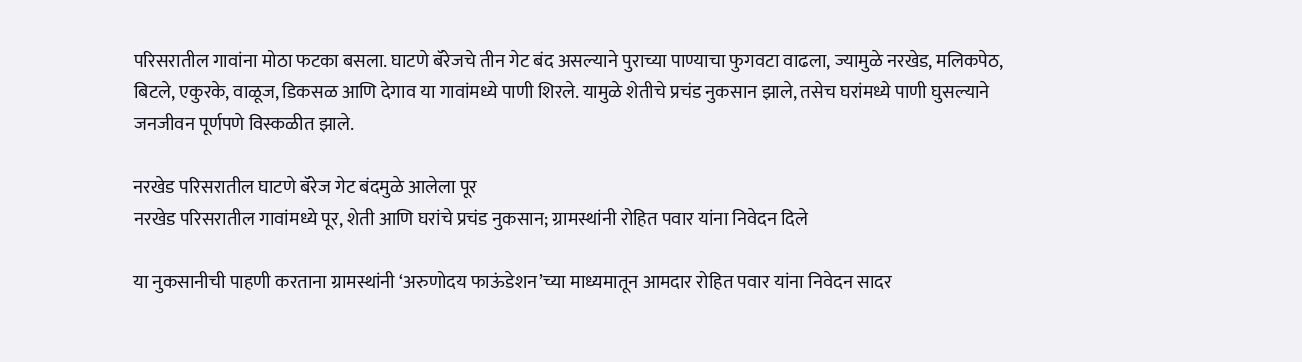परिसरातील गावांना मोठा फटका बसला. घाटणे बॅरेजचे तीन गेट बंद असल्याने पुराच्या पाण्याचा फुगवटा वाढला, ज्यामुळे नरखेड, मलिकपेठ, बिटले, एकुरके, वाळूज, डिकसळ आणि देगाव या गावांमध्ये पाणी शिरले. यामुळे शेतीचे प्रचंड नुकसान झाले, तसेच घरांमध्ये पाणी घुसल्याने जनजीवन पूर्णपणे विस्कळीत झाले.

नरखेड परिसरातील घाटणे बॅरेज गेट बंदमुळे आलेला पूर
नरखेड परिसरातील गावांमध्ये पूर, शेती आणि घरांचे प्रचंड नुकसान; ग्रामस्थांनी रोहित पवार यांना निवेदन दिले

या नुकसानीची पाहणी करताना ग्रामस्थांनी ‘अरुणोदय फाऊंडेशन’च्या माध्यमातून आमदार रोहित पवार यांना निवेदन सादर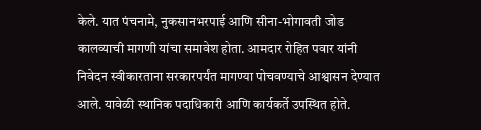केले. यात पंचनामे, नुकसानभरपाई आणि सीना-भोगावती जोड कालव्याची मागणी यांचा समावेश होता. आमदार रोहित पवार यांनी निवेदन स्वीकारताना सरकारपर्यंत मागण्या पोचवण्याचे आश्वासन देण्यात आले. यावेळी स्थानिक पदाधिकारी आणि कार्यकर्ते उपस्थित होते.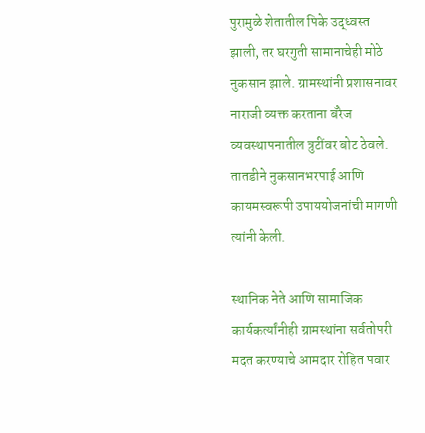पुरामुळे शेतातील पिके उद्ध्वस्त झाली, तर घरगुती सामानाचेही मोठे नुकसान झाले. ग्रामस्थांनी प्रशासनावर नाराजी व्यक्त करताना बॅरेज व्यवस्थापनातील त्रुटींवर बोट ठेवले. तातडीने नुकसानभरपाई आणि कायमस्वरूपी उपाययोजनांची मागणी त्यांनी केली.

स्थानिक नेते आणि सामाजिक कार्यकर्त्यांनीही ग्रामस्थांना सर्वतोपरी मदत करण्याचे आमदार रोहित पवार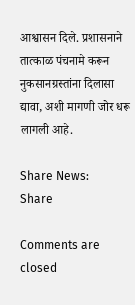आश्वासन दिले. प्रशासनाने तात्काळ पंचनामे करून नुकसानग्रस्तांना दिलासा द्यावा, अशी मागणी जोर धरू लागली आहे.

Share News:
Share

Comments are closed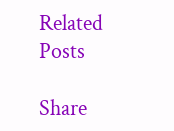Related Posts

Share